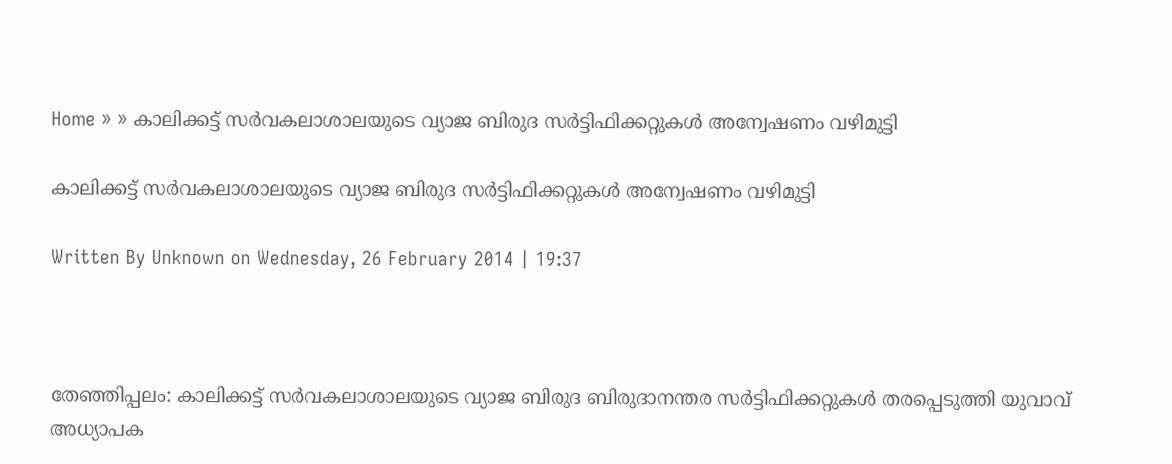Home » » കാലിക്കട്ട്‌ സര്‍വകലാശാലയുടെ വ്യാജ ബിരുദ സര്‍ട്ടിഫിക്കറ്റുകള്‍ അന്വേഷണം വഴിമുട്ടി

കാലിക്കട്ട്‌ സര്‍വകലാശാലയുടെ വ്യാജ ബിരുദ സര്‍ട്ടിഫിക്കറ്റുകള്‍ അന്വേഷണം വഴിമുട്ടി

Written By Unknown on Wednesday, 26 February 2014 | 19:37



തേഞ്ഞിപ്പലം: കാലിക്കട്ട്‌ സര്‍വകലാശാലയുടെ വ്യാജ ബിരുദ ബിരുദാനന്തര സര്‍ട്ടിഫിക്കറ്റുകള്‍ തരപ്പെടുത്തി യുവാവ്‌ അധ്യാപക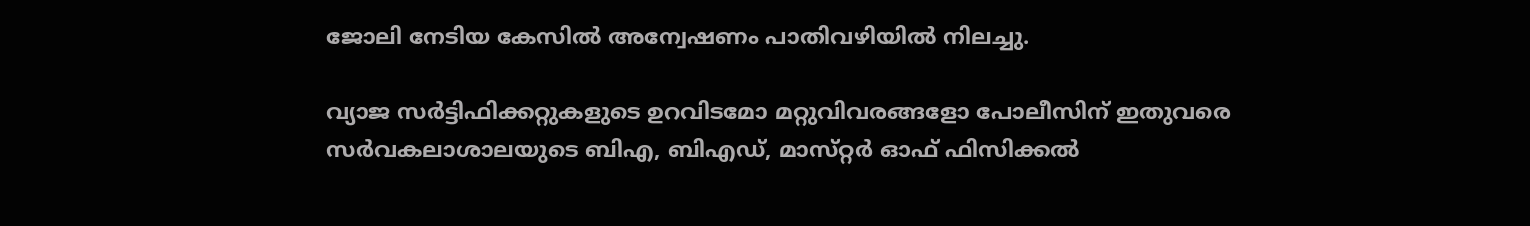ജോലി നേടിയ കേസില്‍ അന്വേഷണം പാതിവഴിയില്‍ നിലച്ചു.

വ്യാജ സര്‍ട്ടിഫിക്കറ്റുകളുടെ ഉറവിടമോ മറ്റുവിവരങ്ങളോ പോലീസിന്‌ ഇതുവരെ സര്‍വകലാശാലയുടെ ബിഎ, ബിഎഡ്‌, മാസ്‌റ്റര്‍ ഓഫ്‌ ഫിസിക്കല്‍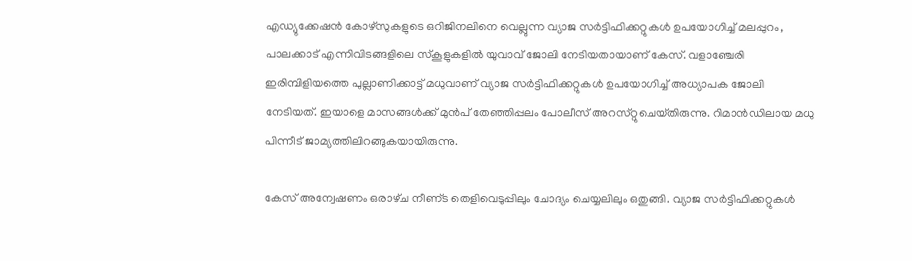എഡ്യുക്കേഷന്‍ കോഴ്‌സുകളുടെ ഒറിജിനലിനെ വെല്ലുന്ന വ്യാജ സര്‍ട്ടിഫിക്കറ്റുകള്‍ ഉപയോഗിച്ച്‌ മലപ്പുറം, പാലക്കാട്‌ എന്നിവിടങ്ങളിലെ സ്‌കൂളുകളില്‍ യുവാവ്‌ ജോലി നേടിയതായാണ്‌ കേസ്‌. വളാഞ്ചേരി ഇരിമ്പിളിയത്തെ പുല്ലാണിക്കാട്ട്‌ മധുവാണ്‌ വ്യാജ സര്‍ട്ടിഫിക്കറ്റുകള്‍ ഉപയോഗിച്ച്‌ അധ്യാപക ജോലി നേടിയത്‌. ഇയാളെ മാസങ്ങള്‍ക്ക്‌ മുന്‍പ്‌ തേഞ്ഞിപ്പലം പോലീസ്‌ അറസ്‌റ്റുചെയ്‌തിരുന്നു. റിമാന്‍ഡിലായ മധു പിന്നീട്‌ ജാമ്യത്തിലിറങ്ങുകയായിരുന്നു.

കേസ്‌ അന്വേഷണം ഒരാഴ്‌ച നീണ്‌ട തെളിവെടുപ്പിലും ചോദ്യം ചെയ്യലിലും ഒതുങ്ങി. വ്യാജ സര്‍ട്ടിഫിക്കറ്റുകള്‍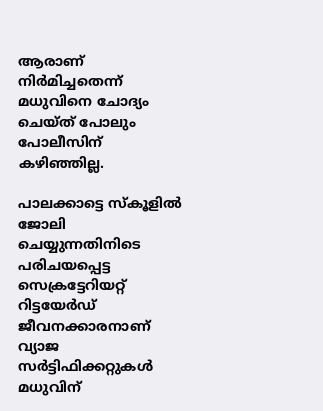ആരാണ്‌ നിര്‍മിച്ചതെന്ന്‌ മധുവിനെ ചോദ്യം ചെയ്‌ത്‌ പോലും പോലീസിന്‌ കഴിഞ്ഞില്ല.

പാലക്കാട്ടെ സ്‌കൂളില്‍ ജോലി ചെയ്യുന്നതിനിടെ പരിചയപ്പെട്ട സെക്രട്ടേറിയറ്റ്‌ റിട്ടയേര്‍ഡ്‌ ജീവനക്കാരനാണ്‌ വ്യാജ സര്‍ട്ടിഫിക്കറ്റുകള്‍ മധുവിന്‌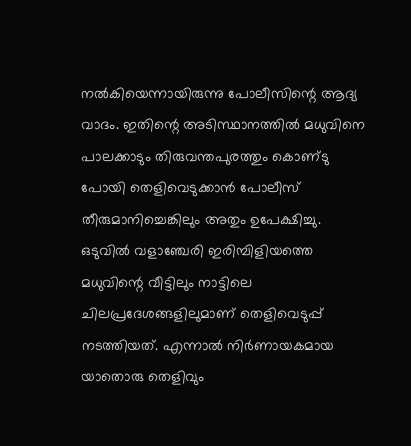നല്‍കിയെന്നായിരുന്നു പോലീസിന്റെ ആദ്യ വാദം. ഇതിന്റെ അടിസ്ഥാനത്തില്‍ മധുവിനെ പാലക്കാടും തിരുവന്തപുരത്തും കൊണ്‌ടു പോയി തെളിവെടുക്കാന്‍ പോലീസ്‌ തീരുമാനിച്ചെങ്കിലും അതും ഉപേക്ഷിച്ചു. ഒടുവില്‍ വളാഞ്ചേരി ഇരിമ്പിളിയത്തെ മധുവിന്റെ വീട്ടിലും നാട്ടിലെ ചിലപ്രദേശങ്ങളിലുമാണ്‌ തെളിവെടുപ്പ്‌ നടത്തിയത്‌. എന്നാല്‍ നിര്‍ണായകമായ യാതൊരു തെളിവും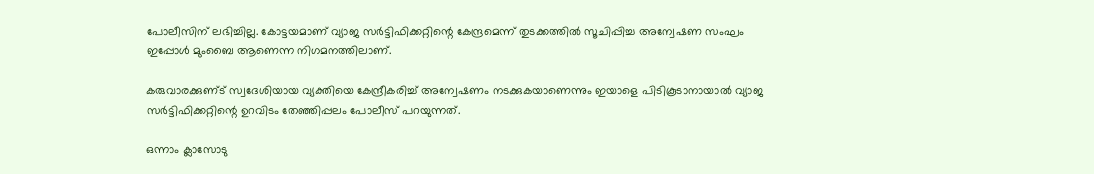പോലീസിന്‌ ലഭിച്ചില്ല. കോട്ടയമാണ്‌ വ്യാജ സര്‍ട്ടിഫിക്കറ്റിന്റെ കേന്ദ്രമെന്ന്‌ തുടക്കത്തില്‍ സൂചിപ്പിച്ച അന്വേഷണ സംഘം ഇപ്പോള്‍ മുംബൈ ആണെന്ന നിഗമനത്തിലാണ്‌.

കരുവാരക്കുണ്‌ട്‌ സ്വദേശിയായ വ്യക്തിയെ കേന്ദ്രീകരിച്ച്‌ അന്വേഷണം നടക്കുകയാണെന്നും ഇയാളെ പിടികൂടാനായാല്‍ വ്യാജ സര്‍ട്ടിഫിക്കറ്റിന്റെ ഉറവിടം തേഞ്ഞിപ്പലം പോലീസ്‌ പറയുന്നത്‌.

ഒന്നാം ക്ലാസോടു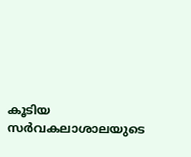കൂടിയ സര്‍വകലാശാലയുടെ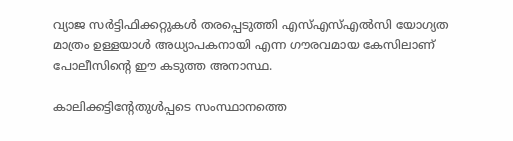വ്യാജ സര്‍ട്ടിഫിക്കറ്റുകള്‍ തരപ്പെടുത്തി എസ്‌എസ്‌എല്‍സി യോഗ്യത മാത്രം ഉള്ളയാള്‍ അധ്യാപകനായി എന്ന ഗൗരവമായ കേസിലാണ്‌ പോലീസിന്റെ ഈ കടുത്ത അനാസ്ഥ.

കാലിക്കട്ടിന്റേതുള്‍പ്പടെ സംസ്ഥാനത്തെ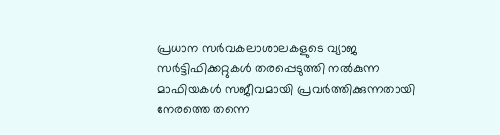പ്രധാന സര്‍വകലാശാലകളുടെ വ്യാജ സര്‍ട്ടിഫിക്കറ്റുകള്‍ തരപ്പെടുത്തി നല്‍കുന്ന മാഫിയകള്‍ സജീവമായി പ്രവര്‍ത്തിക്കുന്നതായി നേരത്തെ തന്നെ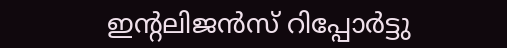ഇന്റലിജന്‍സ്‌ റിപ്പോര്‍ട്ടു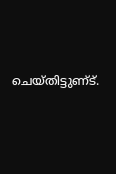ചെയ്‌തിട്ടുണ്‌ട്‌.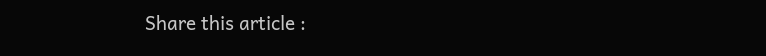Share this article :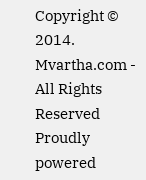Copyright © 2014. Mvartha.com - All Rights Reserved
Proudly powered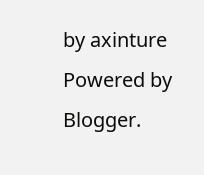by axinture
Powered by Blogger.